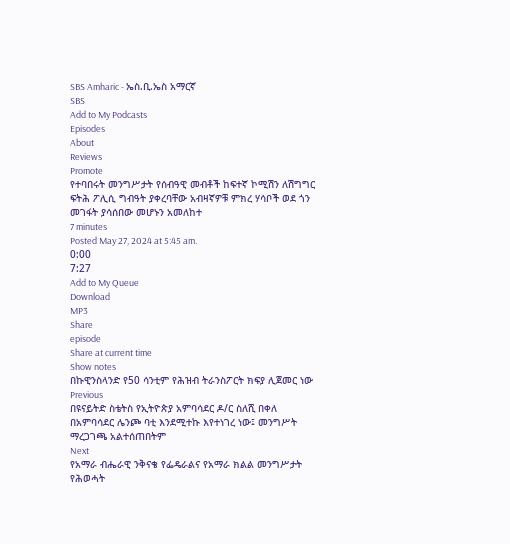SBS Amharic - ኤስ.ቢ.ኤስ አማርኛ
SBS
Add to My Podcasts
Episodes
About
Reviews
Promote
የተባበሩት መንግሥታት የሰብዓዊ መብቶች ከፍተኛ ኮሚሽን ለሽግግር ፍትሕ ፖሊሲ ግብዓት ያቀረባቸው አብዛኛዎቹ ምክረ ሃሳቦች ወደ ጎን መገፋት ያሳሰበው መሆኑን አመለከተ
7 minutes
Posted May 27, 2024 at 5:45 am.
0:00
7:27
Add to My Queue
Download
MP3
Share
episode
Share at current time
Show notes
በኩዊንስላንድ የ50 ሳንቲም የሕዝብ ትራንስፖርት ክፍያ ሊጀመር ነው
Previous
በዩናይትድ ስቴትስ የኢትዮጵያ አምባሳደር ዶ/ር ስለሺ በቀለ በአምባሳደር ሌንጮ ባቲ እንደሚተኩ እየተነገረ ነው፤ መንግሥት ማረጋገጫ አልተሰጠበትም
Next
የአማራ ብሔራዊ ንቅናቄ የፌዴራልና የአማራ ክልል መንግሥታት የሕወሓት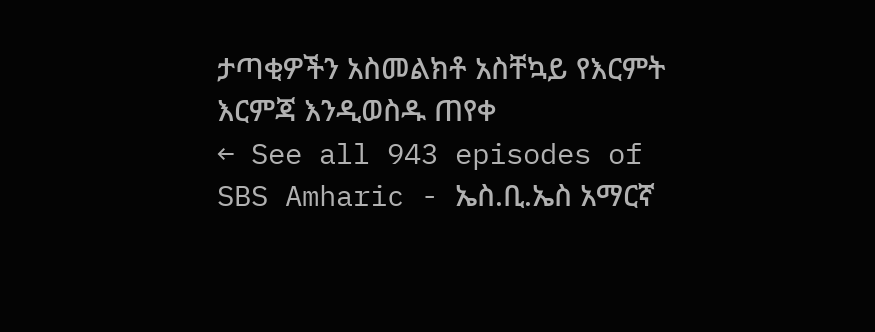ታጣቂዎችን አስመልክቶ አስቸኳይ የእርምት እርምጃ እንዲወስዱ ጠየቀ
← See all 943 episodes of SBS Amharic - ኤስ.ቢ.ኤስ አማርኛ